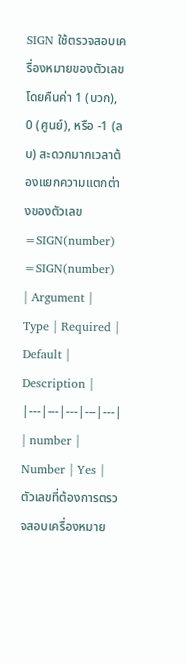SIGN ใช้ตรวจสอบเครื่องหมายของตัวเลข โดยคืนค่า 1 (บวก), 0 (ศูนย์), หรือ -1 (ลบ) สะดวกมากเวลาต้องแยกความแตกต่างของตัวเลข
=SIGN(number)
=SIGN(number)
| Argument | Type | Required | Default | Description |
|---|---|---|---|---|
| number | Number | Yes | ตัวเลขที่ต้องการตรวจสอบเครื่องหมาย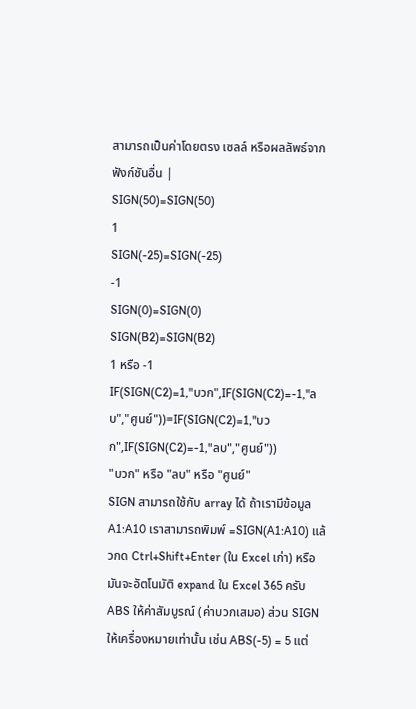สามารถเป็นค่าโดยตรง เซลล์ หรือผลลัพธ์จากฟังก์ชันอื่น |
SIGN(50)=SIGN(50)
1
SIGN(-25)=SIGN(-25)
-1
SIGN(0)=SIGN(0)
SIGN(B2)=SIGN(B2)
1 หรือ -1
IF(SIGN(C2)=1,"บวก",IF(SIGN(C2)=-1,"ลบ","ศูนย์"))=IF(SIGN(C2)=1,"บวก",IF(SIGN(C2)=-1,"ลบ","ศูนย์"))
"บวก" หรือ "ลบ" หรือ "ศูนย์"
SIGN สามารถใช้กับ array ได้ ถ้าเรามีข้อมูล A1:A10 เราสามารถพิมพ์ =SIGN(A1:A10) แล้วกด Ctrl+Shift+Enter (ใน Excel เก่า) หรือมันจะอัตโนมัติ expand ใน Excel 365 ครับ
ABS ให้ค่าสัมบูรณ์ (ค่าบวกเสมอ) ส่วน SIGN ให้เครื่องหมายเท่านั้น เช่น ABS(-5) = 5 แต่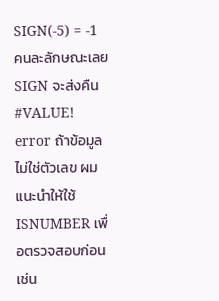SIGN(-5) = -1 คนละลักษณะเลย
SIGN จะส่งคืน #VALUE! error ถ้าข้อมูลไม่ใช่ตัวเลข ผมแนะนำให้ใช้ ISNUMBER เพื่อตรวจสอบก่อน เช่น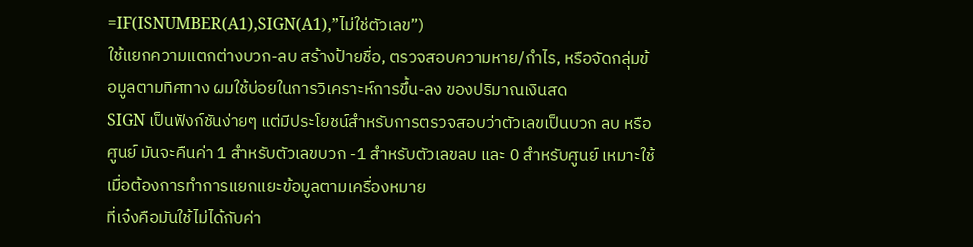=IF(ISNUMBER(A1),SIGN(A1),”ไม่ใช่ตัวเลข”)
ใช้แยกความแตกต่างบวก-ลบ สร้างป้ายชื่อ, ตรวจสอบความหาย/กำไร, หรือจัดกลุ่มข้อมูลตามทิศทาง ผมใช้บ่อยในการวิเคราะห์การขึ้น-ลง ของปริมาณเงินสด
SIGN เป็นฟังก์ชันง่ายๆ แต่มีประโยชน์สำหรับการตรวจสอบว่าตัวเลขเป็นบวก ลบ หรือศูนย์ มันจะคืนค่า 1 สำหรับตัวเลขบวก -1 สำหรับตัวเลขลบ และ 0 สำหรับศูนย์ เหมาะใช้เมื่อต้องการทำการแยกแยะข้อมูลตามเครื่องหมาย
ที่เจ๋งคือมันใช้ไม่ได้กับค่า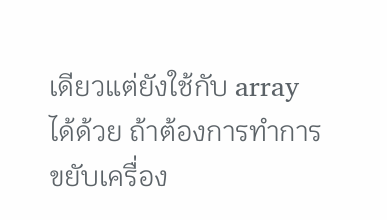เดียวแต่ยังใช้กับ array ได้ด้วย ถ้าต้องการทำการขยับเครื่อง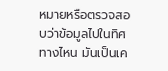หมายหรือตรวจสอบว่าข้อมูลไปในทิศทางไหน มันเป็นเค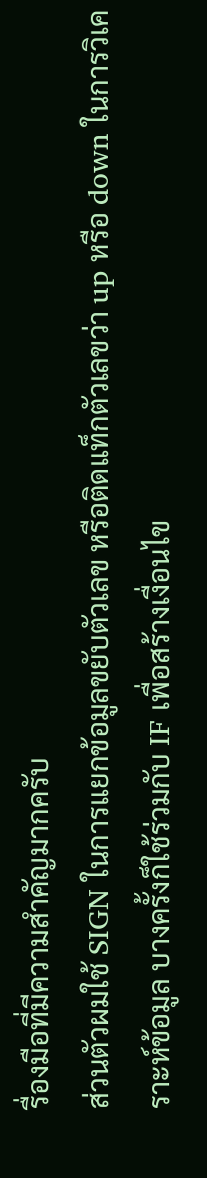รื่องมือที่มีความสำคัญมากครับ
ส่วนตัวผมใช้ SIGN ในการแยกข้อมูลขยับตัวเลข หรือติดแท็กตัวเลขว่า up หรือ down ในการวิเคราะห์ข้อมูล บางครั้งก็ใช้ร่วมกับ IF เพื่อสร้างเงื่อนไข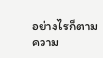อย่างไรก็ตาม ความ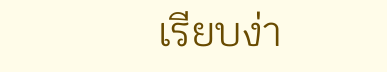เรียบง่า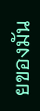ยของมัน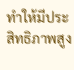ทำให้มีประสิทธิภาพสูง